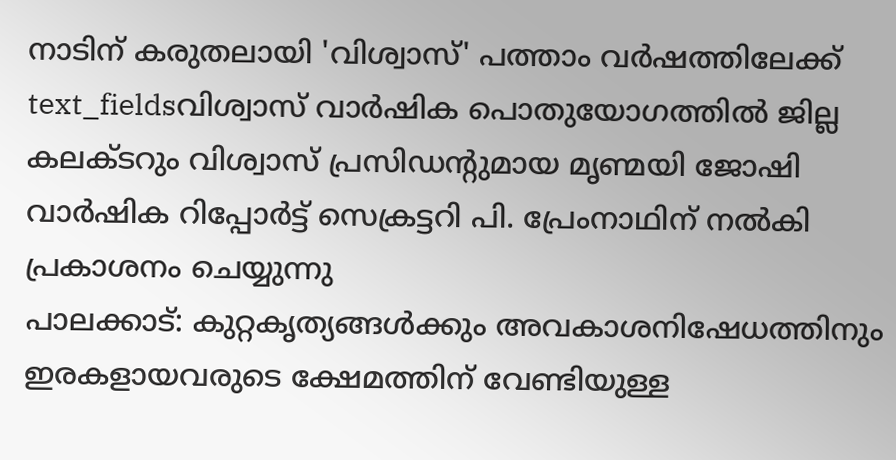നാടിന് കരുതലായി 'വിശ്വാസ്' പത്താം വർഷത്തിലേക്ക്
text_fieldsവിശ്വാസ് വാർഷിക പൊതുയോഗത്തിൽ ജില്ല കലക്ടറും വിശ്വാസ് പ്രസിഡന്റുമായ മൃണ്മയി ജോഷി വാർഷിക റിപ്പോർട്ട് സെക്രട്ടറി പി. പ്രേംനാഥിന് നൽകി പ്രകാശനം ചെയ്യുന്നു
പാലക്കാട്: കുറ്റകൃത്യങ്ങൾക്കും അവകാശനിഷേധത്തിനും ഇരകളായവരുടെ ക്ഷേമത്തിന് വേണ്ടിയുള്ള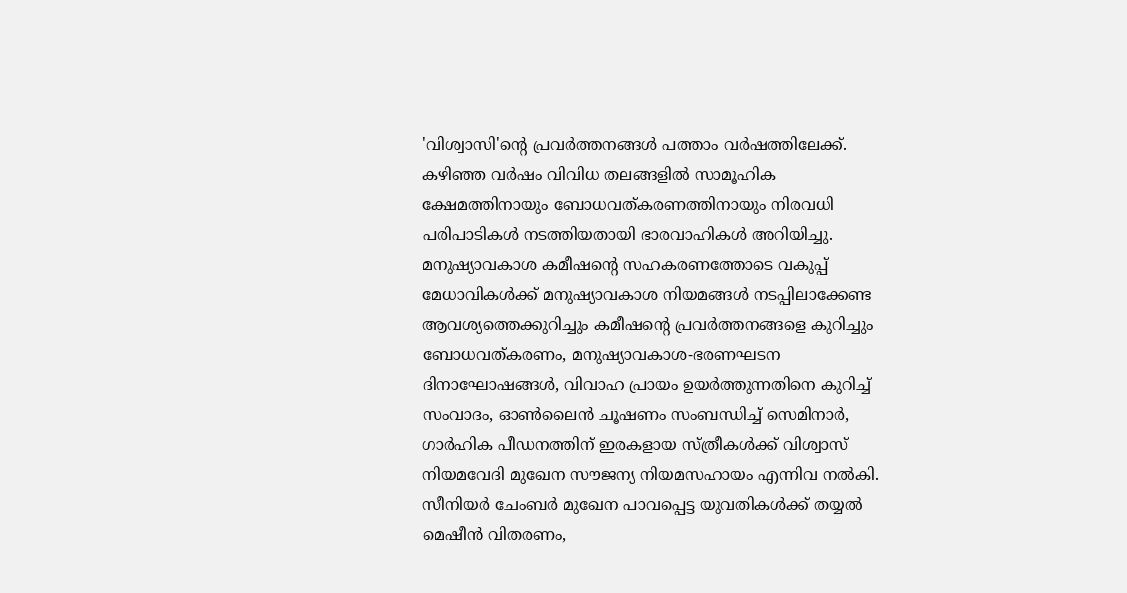'വിശ്വാസി'ന്റെ പ്രവർത്തനങ്ങൾ പത്താം വർഷത്തിലേക്ക്. കഴിഞ്ഞ വർഷം വിവിധ തലങ്ങളിൽ സാമൂഹിക ക്ഷേമത്തിനായും ബോധവത്കരണത്തിനായും നിരവധി പരിപാടികൾ നടത്തിയതായി ഭാരവാഹികൾ അറിയിച്ചു. മനുഷ്യാവകാശ കമീഷന്റെ സഹകരണത്തോടെ വകുപ്പ് മേധാവികൾക്ക് മനുഷ്യാവകാശ നിയമങ്ങൾ നടപ്പിലാക്കേണ്ട ആവശ്യത്തെക്കുറിച്ചും കമീഷന്റെ പ്രവർത്തനങ്ങളെ കുറിച്ചും ബോധവത്കരണം, മനുഷ്യാവകാശ-ഭരണഘടന ദിനാഘോഷങ്ങൾ, വിവാഹ പ്രായം ഉയർത്തുന്നതിനെ കുറിച്ച് സംവാദം, ഓൺലൈൻ ചൂഷണം സംബന്ധിച്ച് സെമിനാർ, ഗാർഹിക പീഡനത്തിന് ഇരകളായ സ്ത്രീകൾക്ക് വിശ്വാസ് നിയമവേദി മുഖേന സൗജന്യ നിയമസഹായം എന്നിവ നൽകി.
സീനിയർ ചേംബർ മുഖേന പാവപ്പെട്ട യുവതികൾക്ക് തയ്യൽ മെഷീൻ വിതരണം,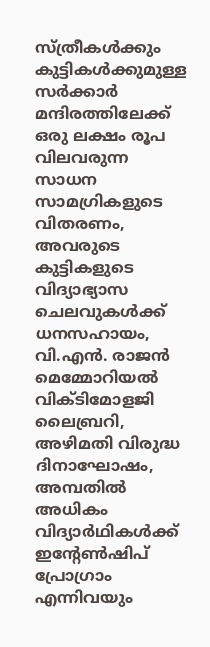സ്ത്രീകൾക്കും കുട്ടികൾക്കുമുള്ള സർക്കാർ മന്ദിരത്തിലേക്ക് ഒരു ലക്ഷം രൂപ വിലവരുന്ന സാധന സാമഗ്രികളുടെ വിതരണം, അവരുടെ കുട്ടികളുടെ വിദ്യാഭ്യാസ ചെലവുകൾക്ക് ധനസഹായം, വി.എൻ. രാജൻ മെമ്മോറിയൽ വിക്ടിമോളജി ലൈബ്രറി, അഴിമതി വിരുദ്ധ ദിനാഘോഷം, അമ്പതിൽ അധികം വിദ്യാർഥികൾക്ക് ഇന്റേൺഷിപ് പ്രോഗ്രാം എന്നിവയും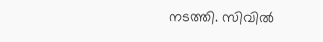നടത്തി. സിവിൽ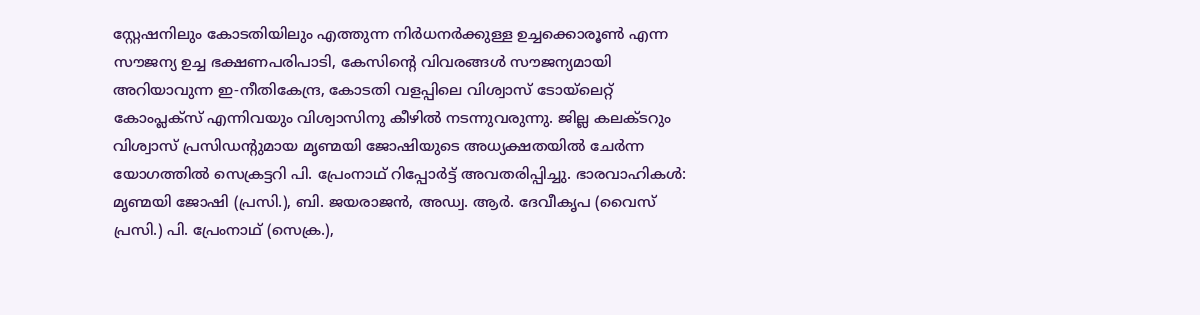സ്റ്റേഷനിലും കോടതിയിലും എത്തുന്ന നിർധനർക്കുള്ള ഉച്ചക്കൊരൂൺ എന്ന സൗജന്യ ഉച്ച ഭക്ഷണപരിപാടി, കേസിന്റെ വിവരങ്ങൾ സൗജന്യമായി അറിയാവുന്ന ഇ-നീതികേന്ദ്ര, കോടതി വളപ്പിലെ വിശ്വാസ് ടോയ്ലെറ്റ് കോംപ്ലക്സ് എന്നിവയും വിശ്വാസിനു കീഴിൽ നടന്നുവരുന്നു. ജില്ല കലക്ടറും വിശ്വാസ് പ്രസിഡന്റുമായ മൃണ്മയി ജോഷിയുടെ അധ്യക്ഷതയിൽ ചേർന്ന യോഗത്തിൽ സെക്രട്ടറി പി. പ്രേംനാഥ് റിപ്പോർട്ട് അവതരിപ്പിച്ചു. ഭാരവാഹികൾ: മൃണ്മയി ജോഷി (പ്രസി.), ബി. ജയരാജൻ, അഡ്വ. ആർ. ദേവീകൃപ (വൈസ് പ്രസി.) പി. പ്രേംനാഥ് (സെക്ര.),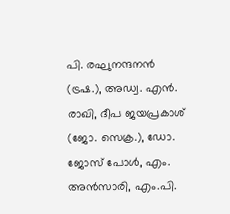പി. രഘുനന്ദനൻ (ട്രഷ.), അഡ്വ. എൻ. രാഖി, ദീപ ജയപ്രകാശ് (ജോ. സെക്ര.), ഡോ. ജോസ് പോൾ, എം. അൻസാരി, എം.പി.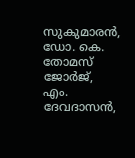സുകുമാരൻ, ഡോ. കെ. തോമസ് ജോർജ്, എം. ദേവദാസൻ,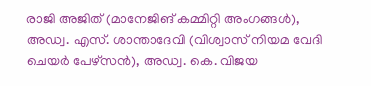രാജി അജിത് (മാനേജിങ് കമ്മിറ്റി അംഗങ്ങൾ), അഡ്വ. എസ്. ശാന്താദേവി (വിശ്വാസ് നിയമ വേദി ചെയർ പേഴ്സൻ), അഡ്വ. കെ. വിജയ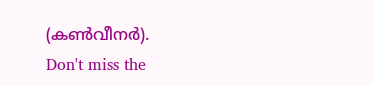(കൺവീനർ).
Don't miss the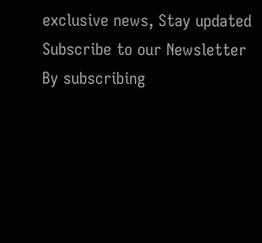exclusive news, Stay updated
Subscribe to our Newsletter
By subscribing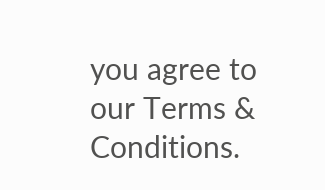you agree to our Terms & Conditions.